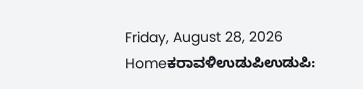Friday, August 28, 2026
Homeಕರಾವಳಿಉಡುಪಿಉಡುಪಿ: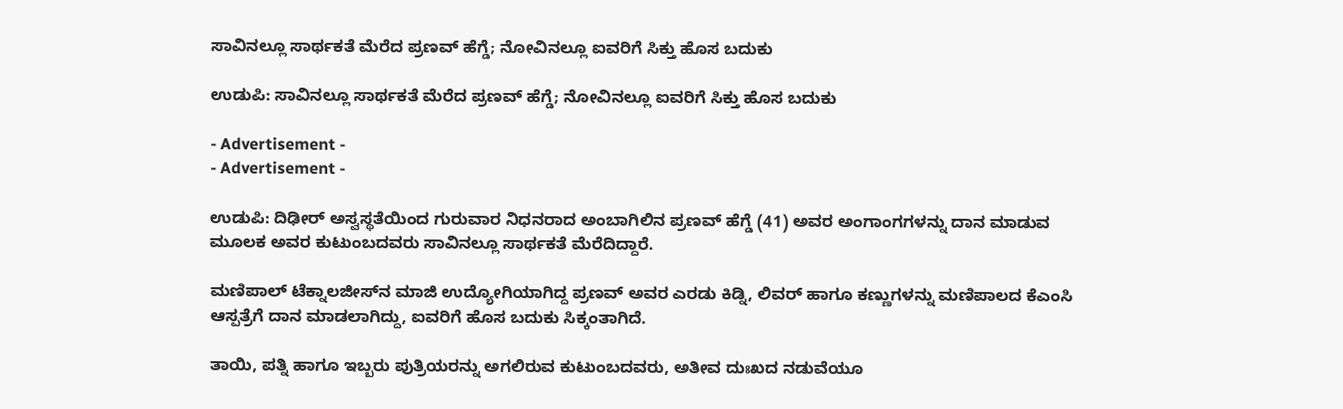ಸಾವಿನಲ್ಲೂ ಸಾರ್ಥಕತೆ ಮೆರೆದ ಪ್ರಣವ್‌ ಹೆಗ್ಡೆ; ನೋವಿನಲ್ಲೂ ಐವರಿಗೆ ಸಿಕ್ತು ಹೊಸ ಬದುಕು

ಉಡುಪಿ: ಸಾವಿನಲ್ಲೂ ಸಾರ್ಥಕತೆ ಮೆರೆದ ಪ್ರಣವ್‌ ಹೆಗ್ಡೆ; ನೋವಿನಲ್ಲೂ ಐವರಿಗೆ ಸಿಕ್ತು ಹೊಸ ಬದುಕು

- Advertisement -
- Advertisement -

ಉಡುಪಿ: ದಿಢೀರ್‌ ಅಸ್ವಸ್ಥತೆಯಿಂದ ಗುರುವಾರ ನಿಧನರಾದ ಅಂಬಾಗಿಲಿನ ಪ್ರಣವ್‌ ಹೆಗ್ಡೆ (41) ಅವರ ಅಂಗಾಂಗಗಳನ್ನು ದಾನ ಮಾಡುವ ಮೂಲಕ ಅವರ ಕುಟುಂಬದವರು ಸಾವಿನಲ್ಲೂ ಸಾರ್ಥಕತೆ ಮೆರೆದಿದ್ದಾರೆ.

ಮಣಿಪಾಲ್‌ ಟೆಕ್ನಾಲಜೀಸ್‌ನ ಮಾಜಿ ಉದ್ಯೋಗಿಯಾಗಿದ್ದ ಪ್ರಣವ್‌ ಅವರ ಎರಡು ಕಿಡ್ನಿ, ಲಿವರ್‌ ಹಾಗೂ ಕಣ್ಣುಗಳನ್ನು ಮಣಿಪಾಲದ ಕೆಎಂಸಿ ಆಸ್ಪತ್ರೆಗೆ ದಾನ ಮಾಡಲಾಗಿದ್ದು, ಐವರಿಗೆ ಹೊಸ ಬದುಕು ಸಿಕ್ಕಂತಾಗಿದೆ.

ತಾಯಿ, ಪತ್ನಿ ಹಾಗೂ ಇಬ್ಬರು ಪುತ್ರಿಯರನ್ನು ಅಗಲಿರುವ ಕುಟುಂಬದವರು, ಅತೀವ ದುಃಖದ ನಡುವೆಯೂ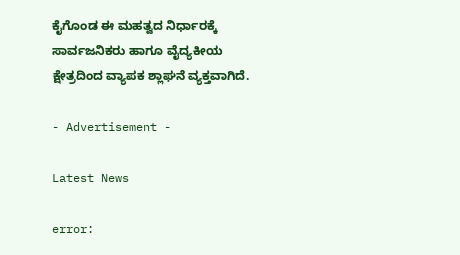ಕೈಗೊಂಡ ಈ ಮಹತ್ವದ ನಿರ್ಧಾರಕ್ಕೆ ಸಾರ್ವಜನಿಕರು ಹಾಗೂ ವೈದ್ಯಕೀಯ ಕ್ಷೇತ್ರದಿಂದ ವ್ಯಾಪಕ ಶ್ಲಾಘನೆ ವ್ಯಕ್ತವಾಗಿದೆ.

- Advertisement -

Latest News

error: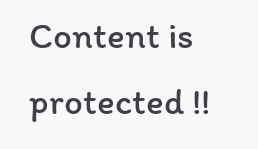Content is protected !!